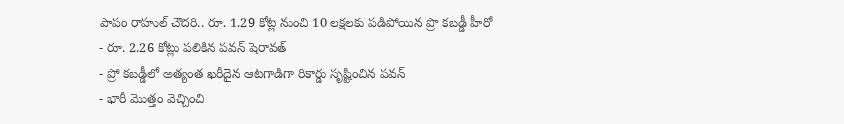పాపం రాహుల్ చౌదరి.. రూ. 1.29 కోట్ల నుంచి 10 లక్షలకు పడిపోయిన ప్రొ కబడ్డీ హీరో
- రూ. 2.26 కోట్లు పలికిన పవన్ షెరావత్
- ప్రో కబడ్డీలో అత్యంత ఖరీదైన ఆటగాడిగా రికార్డు సృష్టించిన పవన్
- భారీ మొత్తం వెచ్చించి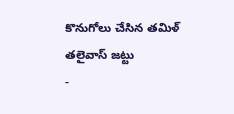కొనుగోలు చేసిన తమిళ్ తలైవాస్ జట్టు
-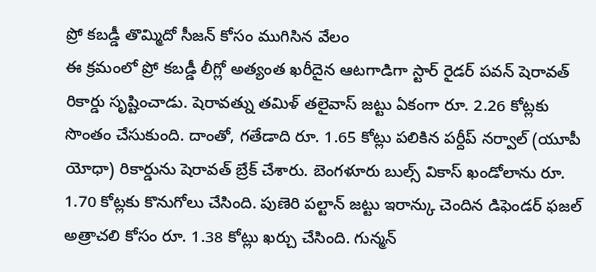ప్రో కబడ్డీ తొమ్మిదో సీజన్ కోసం ముగిసిన వేలం
ఈ క్రమంలో ప్రో కబడ్డీ లీగ్లో అత్యంత ఖరీదైన ఆటగాడిగా స్టార్ రైడర్ పవన్ షెరావత్ రికార్డు సృష్టించాడు. షెరావత్ను తమిళ్ తలైవాస్ జట్టు ఏకంగా రూ. 2.26 కోట్లకు సొంతం చేసుకుంది. దాంతో, గతేడాది రూ. 1.65 కోట్లు పలికిన పర్దీప్ నర్వాల్ (యూపీ యోధా) రికార్డును షెరావత్ బ్రేక్ చేశారు. బెంగళూరు బుల్స్ వికాస్ ఖండోలాను రూ. 1.70 కోట్లకు కొనుగోలు చేసింది. పుణెరి పల్టాన్ జట్టు ఇరాన్కు చెందిన డిఫెండర్ ఫజల్ అత్రాచలి కోసం రూ. 1.38 కోట్లు ఖర్చు చేసింది. గున్మన్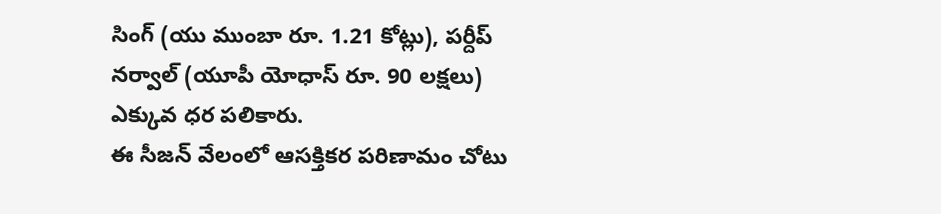సింగ్ (యు ముంబా రూ. 1.21 కోట్లు), పర్దీప్ నర్వాల్ (యూపీ యోధాస్ రూ. 90 లక్షలు) ఎక్కువ ధర పలికారు.
ఈ సీజన్ వేలంలో ఆసక్తికర పరిణామం చోటు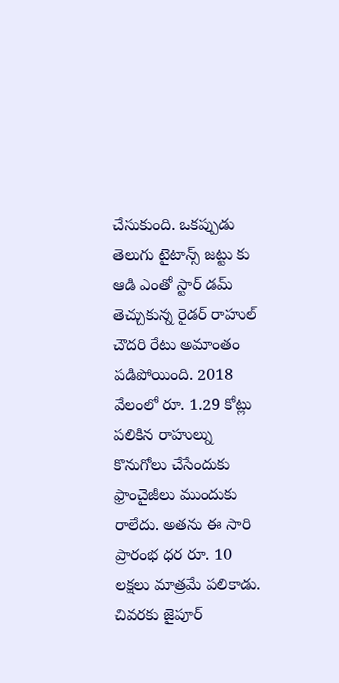చేసుకుంది. ఒకప్పుడు తెలుగు టైటాన్స్ జట్టు కు ఆడి ఎంతో స్టార్ డమ్ తెచ్చుకున్న రైడర్ రాహుల్ చౌదరి రేటు అమాంతం పడిపోయింది. 2018 వేలంలో రూ. 1.29 కోట్లు పలికిన రాహుల్ను కొనుగోలు చేసేందుకు ఫ్రాంచైజీలు ముందుకు రాలేదు. అతను ఈ సారి ప్రారంభ ధర రూ. 10 లక్షలు మాత్రమే పలికాడు. చివరకు జైపూర్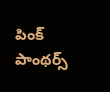పింక్ పాంథర్స్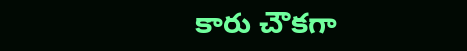కారు చౌకగా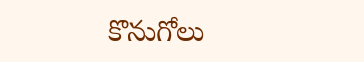కొనుగోలు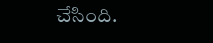చేసింది.